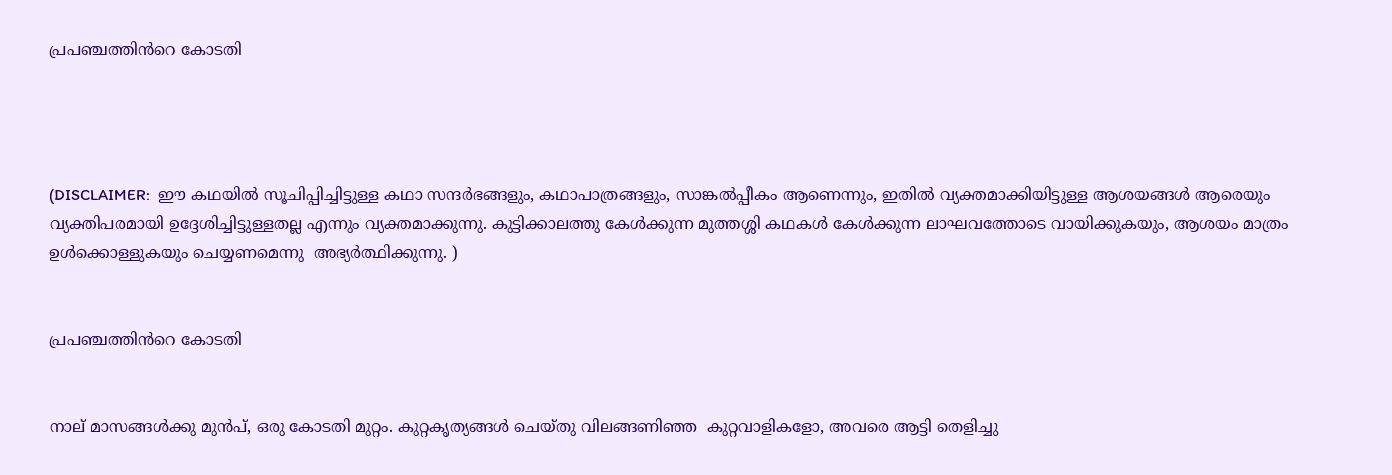പ്രപഞ്ചത്തിൻറെ കോടതി




(DISCLAIMER:  ഈ കഥയിൽ സൂചിപ്പിച്ചിട്ടുള്ള കഥാ സന്ദർഭങ്ങളും, കഥാപാത്രങ്ങളും, സാങ്കൽപ്പീകം ആണെന്നും, ഇതിൽ വ്യക്തമാക്കിയിട്ടുള്ള ആശയങ്ങൾ ആരെയും വ്യക്തിപരമായി ഉദ്ദേശിച്ചിട്ടുള്ളതല്ല എന്നും വ്യക്തമാക്കുന്നു. കുട്ടിക്കാലത്തു കേൾക്കുന്ന മുത്തശ്ശി കഥകൾ കേൾക്കുന്ന ലാഘവത്തോടെ വായിക്കുകയും, ആശയം മാത്രം ഉൾക്കൊള്ളുകയും ചെയ്യണമെന്നു  അഭ്യർത്ഥിക്കുന്നു. )


പ്രപഞ്ചത്തിൻറെ കോടതി


നാല് മാസങ്ങൾക്കു മുൻപ്, ഒരു കോടതി മുറ്റം. കുറ്റകൃത്യങ്ങൾ ചെയ്തു വിലങ്ങണിഞ്ഞ  കുറ്റവാളികളോ, അവരെ ആട്ടി തെളിച്ചു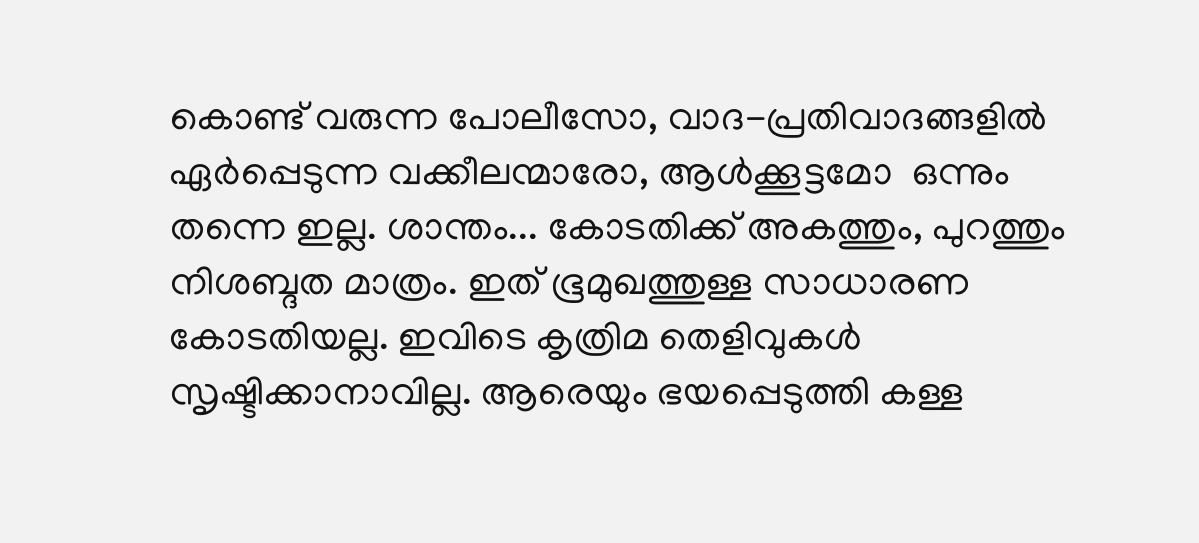കൊണ്ട് വരുന്ന പോലീസോ, വാദ-പ്രതിവാദങ്ങളിൽ ഏർപ്പെടുന്ന വക്കീലന്മാരോ, ആൾക്കൂട്ടമോ  ഒന്നും തന്നെ ഇല്ല. ശാന്തം... കോടതിക്ക് അകത്തും, പുറത്തും നിശബ്ദത മാത്രം. ഇത് ഭൂമുഖത്തുള്ള സാധാരണ കോടതിയല്ല. ഇവിടെ കൃത്രിമ തെളിവുകൾ സൃഷ്ടിക്കാനാവില്ല. ആരെയും ഭയപ്പെടുത്തി കള്ള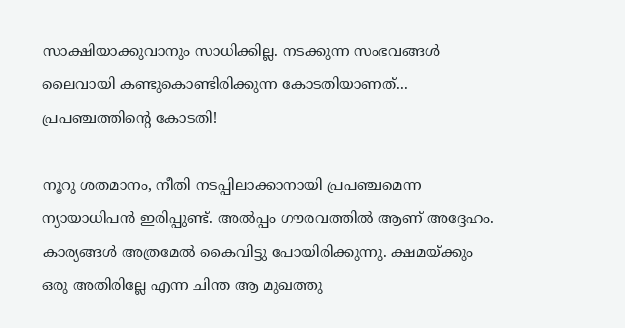സാക്ഷിയാക്കുവാനും സാധിക്കില്ല. നടക്കുന്ന സംഭവങ്ങൾ ലൈവായി കണ്ടുകൊണ്ടിരിക്കുന്ന കോടതിയാണത്... പ്രപഞ്ചത്തിന്റെ കോടതി!

നൂറു ശതമാനം, നീതി നടപ്പിലാക്കാനായി പ്രപഞ്ചമെന്ന ന്യായാധിപൻ ഇരിപ്പുണ്ട്. അൽപ്പം ഗൗരവത്തിൽ ആണ് അദ്ദേഹം. കാര്യങ്ങൾ അത്രമേൽ കൈവിട്ടു പോയിരിക്കുന്നു. ക്ഷമയ്ക്കും ഒരു അതിരില്ലേ എന്ന ചിന്ത ആ മുഖത്തു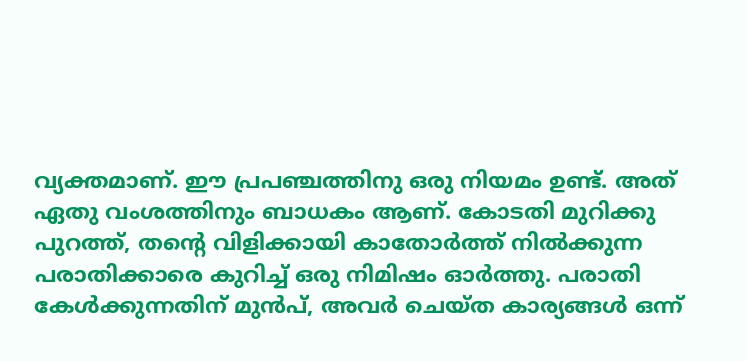വ്യക്തമാണ്. ഈ പ്രപഞ്ചത്തിനു ഒരു നിയമം ഉണ്ട്. അത് ഏതു വംശത്തിനും ബാധകം ആണ്. കോടതി മുറിക്കു പുറത്ത്, തന്റെ വിളിക്കായി കാതോർത്ത് നിൽക്കുന്ന പരാതിക്കാരെ കുറിച്ച് ഒരു നിമിഷം ഓർത്തു. പരാതി കേൾക്കുന്നതിന് മുൻപ്, അവർ ചെയ്ത കാര്യങ്ങൾ ഒന്ന്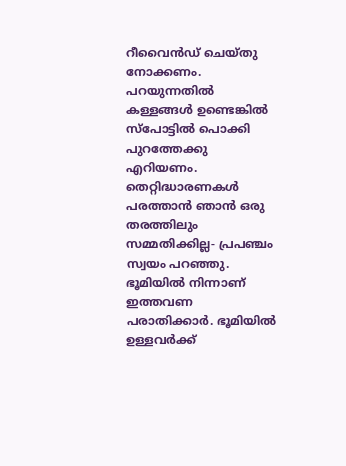റീവൈൻഡ് ചെയ്തു നോക്കണം. പറയുന്നതിൽ കള്ളങ്ങൾ ഉണ്ടെങ്കിൽ സ്പോട്ടിൽ പൊക്കി പുറത്തേക്കു എറിയണം. തെറ്റിദ്ധാരണകൾ പരത്താൻ ഞാൻ ഒരു തരത്തിലും സമ്മതിക്കില്ല- പ്രപഞ്ചം സ്വയം പറഞ്ഞു. ഭൂമിയിൽ നിന്നാണ് ഇത്തവണ പരാതിക്കാർ. ഭൂമിയിൽ ഉള്ളവർക്ക്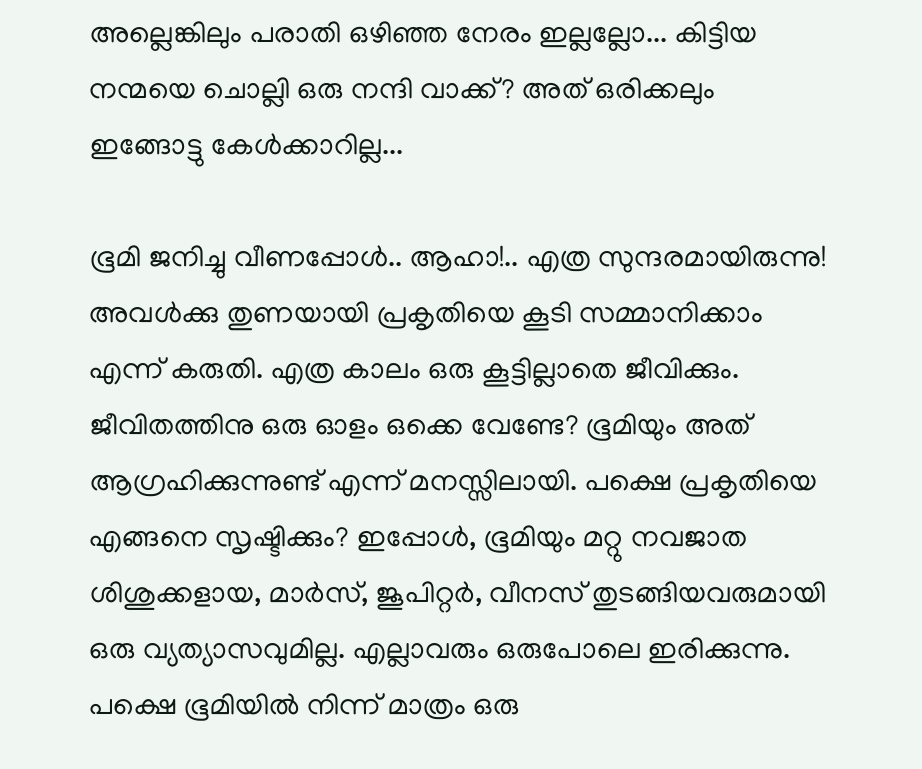അല്ലെങ്കിലും പരാതി ഒഴിഞ്ഞ നേരം ഇല്ലല്ലോ... കിട്ടിയ നന്മയെ ചൊല്ലി ഒരു നന്ദി വാക്ക്? അത് ഒരിക്കലും ഇങ്ങോട്ടു കേൾക്കാറില്ല...

ഭൂമി ജനിച്ചു വീണപ്പോൾ.. ആഹാ!.. എത്ര സുന്ദരമായിരുന്നു! അവൾക്കു തുണയായി പ്രകൃതിയെ കൂടി സമ്മാനിക്കാം എന്ന് കരുതി. എത്ര കാലം ഒരു കൂട്ടില്ലാതെ ജീവിക്കും. ജീവിതത്തിനു ഒരു ഓളം ഒക്കെ വേണ്ടേ? ഭൂമിയും അത് ആഗ്രഹിക്കുന്നുണ്ട് എന്ന് മനസ്സിലായി. പക്ഷെ പ്രകൃതിയെ എങ്ങനെ സൃഷ്ടിക്കും? ഇപ്പോൾ, ഭൂമിയും മറ്റു നവജാത ശിശുക്കളായ, മാർസ്, ജൂപിറ്റർ, വീനസ് തുടങ്ങിയവരുമായി ഒരു വ്യത്യാസവുമില്ല. എല്ലാവരും ഒരുപോലെ ഇരിക്കുന്നു. പക്ഷെ ഭൂമിയിൽ നിന്ന് മാത്രം ഒരു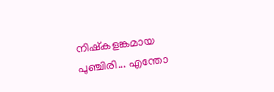നിഷ്കളങ്കമായ പുഞ്ചിരി... എന്തോ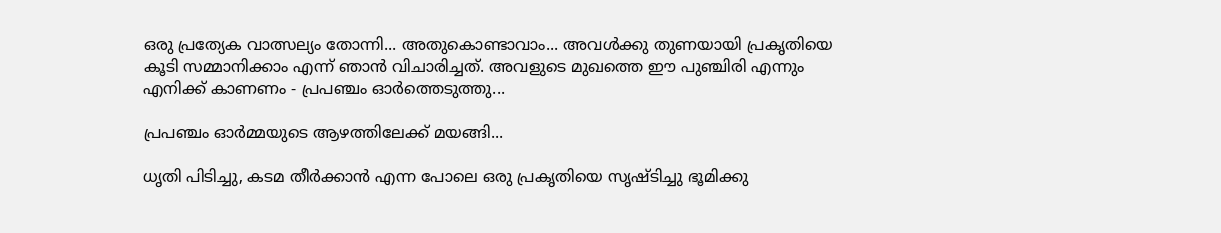ഒരു പ്രത്യേക വാത്സല്യം തോന്നി... അതുകൊണ്ടാവാം... അവൾക്കു തുണയായി പ്രകൃതിയെ കൂടി സമ്മാനിക്കാം എന്ന് ഞാൻ വിചാരിച്ചത്. അവളുടെ മുഖത്തെ ഈ പുഞ്ചിരി എന്നും എനിക്ക് കാണണം - പ്രപഞ്ചം ഓർത്തെടുത്തു...

പ്രപഞ്ചം ഓർമ്മയുടെ ആഴത്തിലേക്ക് മയങ്ങി...

ധൃതി പിടിച്ചു, കടമ തീർക്കാൻ എന്ന പോലെ ഒരു പ്രകൃതിയെ സൃഷ്ടിച്ചു ഭൂമിക്കു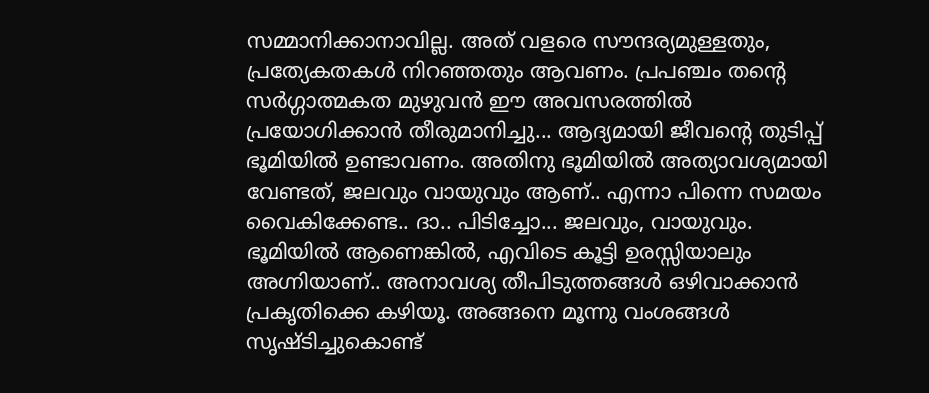സമ്മാനിക്കാനാവില്ല. അത് വളരെ സൗന്ദര്യമുള്ളതും, പ്രത്യേകതകൾ നിറഞ്ഞതും ആവണം. പ്രപഞ്ചം തന്റെ സർഗ്ഗാത്മകത മുഴുവൻ ഈ അവസരത്തിൽ പ്രയോഗിക്കാൻ തീരുമാനിച്ചു... ആദ്യമായി ജീവന്റെ തുടിപ്പ് ഭൂമിയിൽ ഉണ്ടാവണം. അതിനു ഭൂമിയിൽ അത്യാവശ്യമായി വേണ്ടത്, ജലവും വായുവും ആണ്.. എന്നാ പിന്നെ സമയം വൈകിക്കേണ്ട.. ദാ.. പിടിച്ചോ... ജലവും, വായുവും. ഭൂമിയിൽ ആണെങ്കിൽ, എവിടെ കൂട്ടി ഉരസ്സിയാലും അഗ്നിയാണ്.. അനാവശ്യ തീപിടുത്തങ്ങൾ ഒഴിവാക്കാൻ പ്രകൃതിക്കെ കഴിയൂ. അങ്ങനെ മൂന്നു വംശങ്ങൾ സൃഷ്ടിച്ചുകൊണ്ട്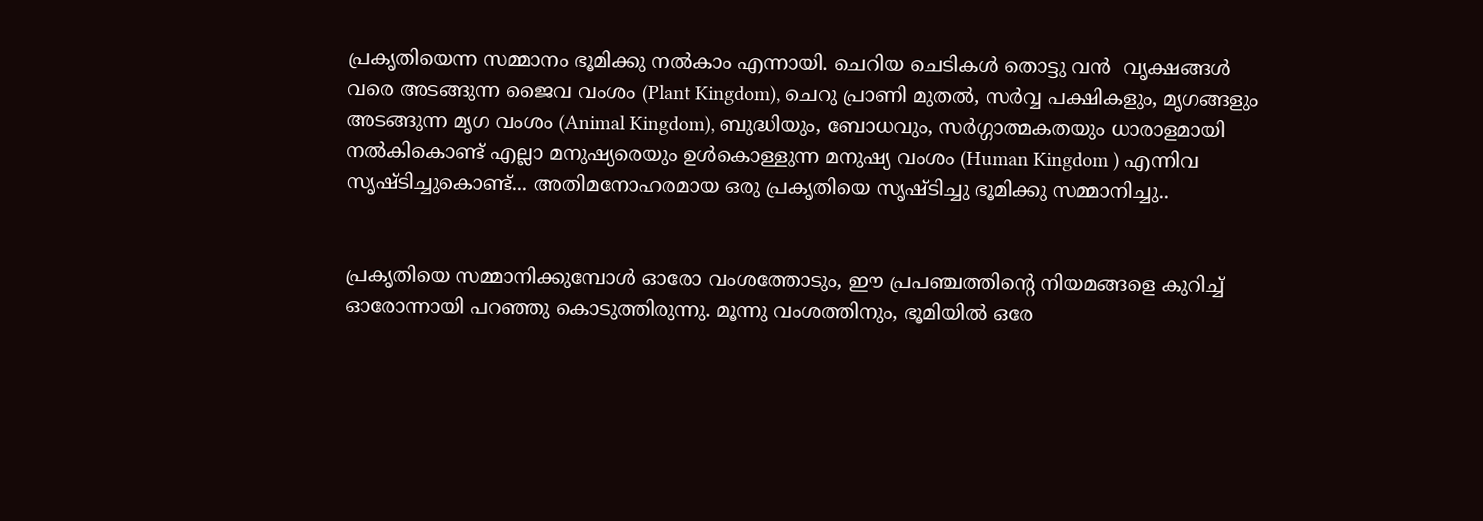പ്രകൃതിയെന്ന സമ്മാനം ഭൂമിക്കു നൽകാം എന്നായി. ചെറിയ ചെടികൾ തൊട്ടു വൻ  വൃക്ഷങ്ങൾ വരെ അടങ്ങുന്ന ജൈവ വംശം (Plant Kingdom), ചെറു പ്രാണി മുതൽ, സർവ്വ പക്ഷികളും, മൃഗങ്ങളും അടങ്ങുന്ന മൃഗ വംശം (Animal Kingdom), ബുദ്ധിയും, ബോധവും, സർഗ്ഗാത്മകതയും ധാരാളമായി നൽകികൊണ്ട് എല്ലാ മനുഷ്യരെയും ഉൾകൊള്ളുന്ന മനുഷ്യ വംശം (Human Kingdom ) എന്നിവ സൃഷ്ടിച്ചുകൊണ്ട്... അതിമനോഹരമായ ഒരു പ്രകൃതിയെ സൃഷ്ടിച്ചു ഭൂമിക്കു സമ്മാനിച്ചു..


പ്രകൃതിയെ സമ്മാനിക്കുമ്പോൾ ഓരോ വംശത്തോടും, ഈ പ്രപഞ്ചത്തിന്റെ നിയമങ്ങളെ കുറിച്ച് ഓരോന്നായി പറഞ്ഞു കൊടുത്തിരുന്നു. മൂന്നു വംശത്തിനും, ഭൂമിയിൽ ഒരേ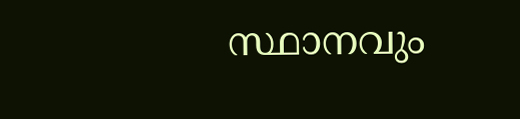സ്ഥാനവും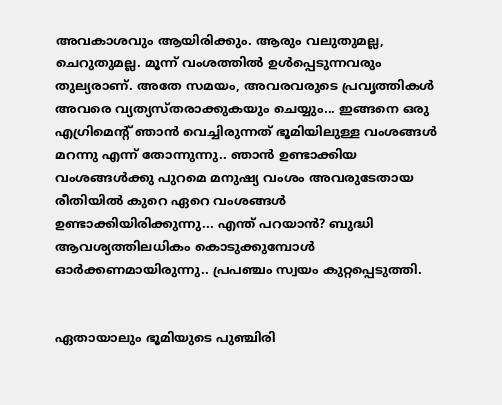അവകാശവും ആയിരിക്കും. ആരും വലുതുമല്ല, ചെറുതുമല്ല. മൂന്ന് വംശത്തിൽ ഉൾപ്പെടുന്നവരും തുല്യരാണ്. അതേ സമയം, അവരവരുടെ പ്രവൃത്തികൾ അവരെ വ്യത്യസ്തരാക്കുകയും ചെയ്യും... ഇങ്ങനെ ഒരു എഗ്രിമെന്റ് ഞാൻ വെച്ചിരുന്നത് ഭൂമിയിലുള്ള വംശങ്ങൾ മറന്നു എന്ന് തോന്നുന്നു.. ഞാൻ ഉണ്ടാക്കിയ വംശങ്ങൾക്കു പുറമെ മനുഷ്യ വംശം അവരുടേതായ രീതിയിൽ കുറെ ഏറെ വംശങ്ങൾ ഉണ്ടാക്കിയിരിക്കുന്നു... എന്ത് പറയാൻ? ബുദ്ധി ആവശ്യത്തിലധികം കൊടുക്കുമ്പോൾ ഓർക്കണമായിരുന്നു.. പ്രപഞ്ചം സ്വയം കുറ്റപ്പെടുത്തി.


ഏതായാലും ഭൂമിയുടെ പുഞ്ചിരി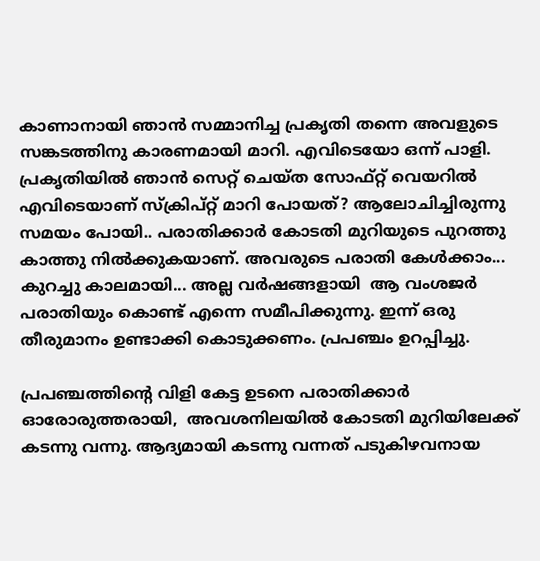കാണാനായി ഞാൻ സമ്മാനിച്ച പ്രകൃതി തന്നെ അവളുടെ സങ്കടത്തിനു കാരണമായി മാറി. എവിടെയോ ഒന്ന് പാളി. പ്രകൃതിയിൽ ഞാൻ സെറ്റ് ചെയ്ത സോഫ്റ്റ് വെയറിൽ എവിടെയാണ് സ്ക്രിപ്റ്റ് മാറി പോയത്? ആലോചിച്ചിരുന്നു സമയം പോയി.. പരാതിക്കാർ കോടതി മുറിയുടെ പുറത്തു കാത്തു നിൽക്കുകയാണ്. അവരുടെ പരാതി കേൾക്കാം... കുറച്ചു കാലമായി... അല്ല വർഷങ്ങളായി  ആ വംശജർ പരാതിയും കൊണ്ട് എന്നെ സമീപിക്കുന്നു. ഇന്ന് ഒരു തീരുമാനം ഉണ്ടാക്കി കൊടുക്കണം. പ്രപഞ്ചം ഉറപ്പിച്ചു.

പ്രപഞ്ചത്തിന്റെ വിളി കേട്ട ഉടനെ പരാതിക്കാർ ഓരോരുത്തരായി,  അവശനിലയിൽ കോടതി മുറിയിലേക്ക് കടന്നു വന്നു. ആദ്യമായി കടന്നു വന്നത് പടുകിഴവനായ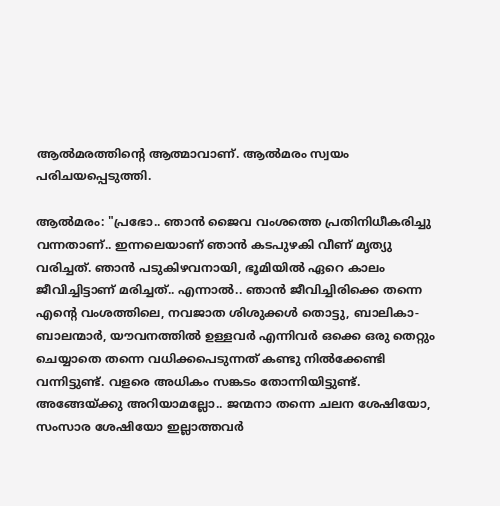ആൽമരത്തിന്റെ ആത്മാവാണ്. ആൽമരം സ്വയം പരിചയപ്പെടുത്തി.

ആൽമരം: "പ്രഭോ.. ഞാൻ ജൈവ വംശത്തെ പ്രതിനിധീകരിച്ചു വന്നതാണ്.. ഇന്നലെയാണ് ഞാൻ കടപുഴകി വീണ് മൃത്യു വരിച്ചത്. ഞാൻ പടുകിഴവനായി, ഭൂമിയിൽ ഏറെ കാലം ജീവിച്ചിട്ടാണ് മരിച്ചത്.. എന്നാൽ.. ഞാൻ ജീവിച്ചിരിക്കെ തന്നെ എന്റെ വംശത്തിലെ, നവജാത ശിശുക്കൾ തൊട്ടു, ബാലികാ- ബാലന്മാർ, യൗവനത്തിൽ ഉള്ളവർ എന്നിവർ ഒക്കെ ഒരു തെറ്റും ചെയ്യാതെ തന്നെ വധിക്കപെടുന്നത് കണ്ടു നിൽക്കേണ്ടി വന്നിട്ടുണ്ട്. വളരെ അധികം സങ്കടം തോന്നിയിട്ടുണ്ട്. അങ്ങേയ്ക്കു അറിയാമല്ലോ.. ജന്മനാ തന്നെ ചലന ശേഷിയോ, സംസാര ശേഷിയോ ഇല്ലാത്തവർ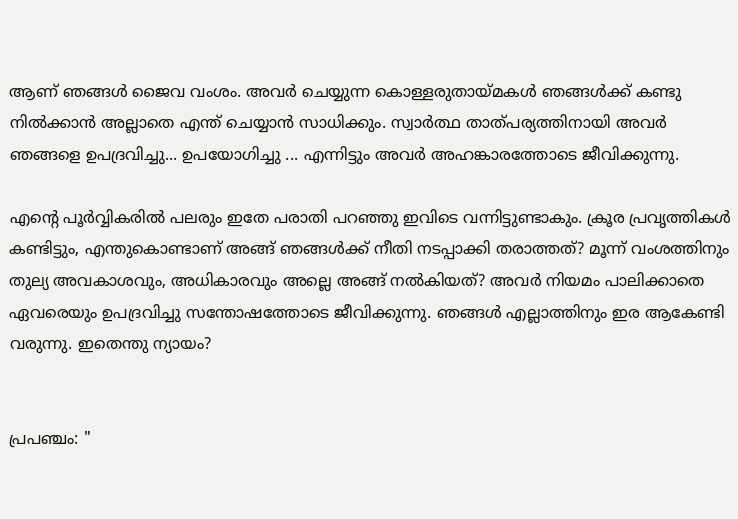ആണ് ഞങ്ങൾ ജൈവ വംശം. അവർ ചെയ്യുന്ന കൊള്ളരുതായ്മകൾ ഞങ്ങൾക്ക് കണ്ടു നിൽക്കാൻ അല്ലാതെ എന്ത് ചെയ്യാൻ സാധിക്കും. സ്വാർത്ഥ താത്പര്യത്തിനായി അവർ ഞങ്ങളെ ഉപദ്രവിച്ചു... ഉപയോഗിച്ചു ... എന്നിട്ടും അവർ അഹങ്കാരത്തോടെ ജീവിക്കുന്നു.

എന്റെ പൂർവ്വികരിൽ പലരും ഇതേ പരാതി പറഞ്ഞു ഇവിടെ വന്നിട്ടുണ്ടാകും. ക്രൂര പ്രവൃത്തികൾ കണ്ടിട്ടും, എന്തുകൊണ്ടാണ് അങ്ങ് ഞങ്ങൾക്ക് നീതി നടപ്പാക്കി തരാത്തത്? മൂന്ന് വംശത്തിനും തുല്യ അവകാശവും, അധികാരവും അല്ലെ അങ്ങ് നൽകിയത്? അവർ നിയമം പാലിക്കാതെ ഏവരെയും ഉപദ്രവിച്ചു സന്തോഷത്തോടെ ജീവിക്കുന്നു. ഞങ്ങൾ എല്ലാത്തിനും ഇര ആകേണ്ടി വരുന്നു. ഇതെന്തു ന്യായം?


പ്രപഞ്ചം: "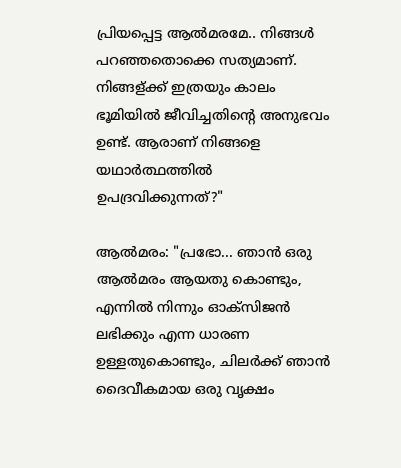പ്രിയപ്പെട്ട ആൽമരമേ.. നിങ്ങൾ പറഞ്ഞതൊക്കെ സത്യമാണ്. നിങ്ങള്ക്ക് ഇത്രയും കാലം ഭൂമിയിൽ ജീവിച്ചതിന്റെ അനുഭവം ഉണ്ട്. ആരാണ് നിങ്ങളെ യഥാർത്ഥത്തിൽ ഉപദ്രവിക്കുന്നത്?"

ആൽമരം: "പ്രഭോ... ഞാൻ ഒരു ആൽമരം ആയതു കൊണ്ടും, എന്നിൽ നിന്നും ഓക്സിജൻ ലഭിക്കും എന്ന ധാരണ ഉള്ളതുകൊണ്ടും, ചിലർക്ക് ഞാൻ ദൈവീകമായ ഒരു വൃക്ഷം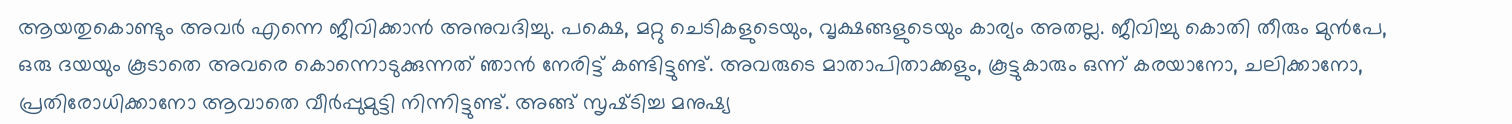ആയതുകൊണ്ടും അവർ എന്നെ ജീവിക്കാൻ അനുവദിച്ചു. പക്ഷെ, മറ്റു ചെടികളുടെയും, വൃക്ഷങ്ങളുടെയും കാര്യം അതല്ല. ജീവിച്ചു കൊതി തീരും മുൻപേ, ഒരു ദയയും കൂടാതെ അവരെ കൊന്നൊടുക്കുന്നത് ഞാൻ നേരിട്ട് കണ്ടിട്ടുണ്ട്. അവരുടെ മാതാപിതാക്കളും, കൂട്ടുകാരും ഒന്ന് കരയാനോ, ചലിക്കാനോ, പ്രതിരോധിക്കാനോ ആവാതെ വീർപ്പുമുട്ടി നിന്നിട്ടുണ്ട്. അങ്ങ് സൃഷ്‌ടിച്ച മനുഷ്യ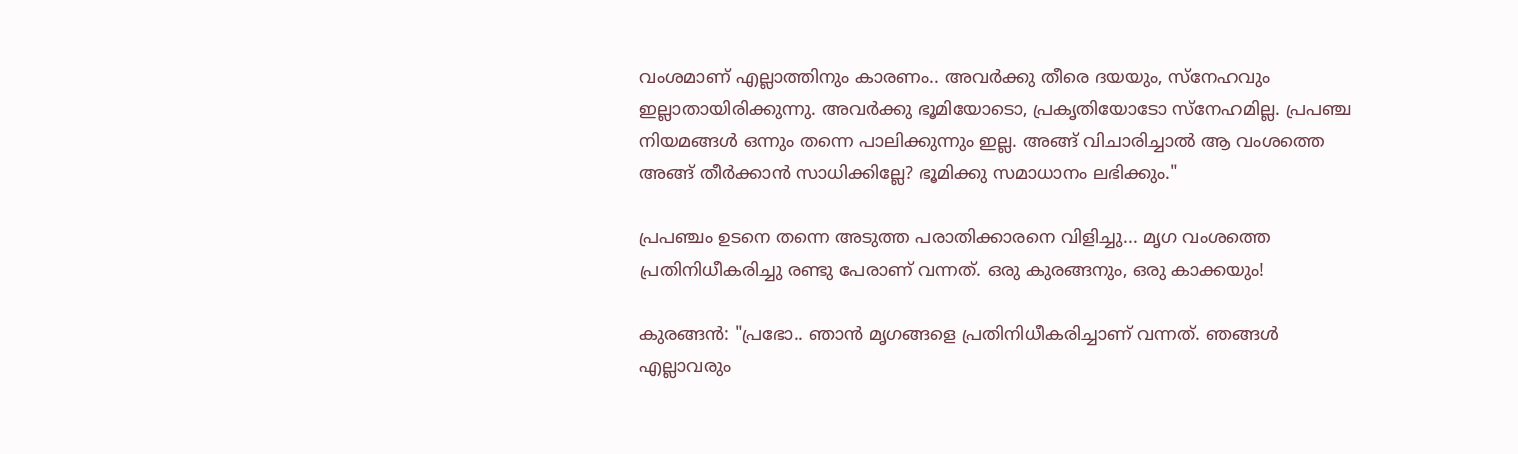വംശമാണ് എല്ലാത്തിനും കാരണം.. അവർക്കു തീരെ ദയയും, സ്നേഹവും ഇല്ലാതായിരിക്കുന്നു. അവർക്കു ഭൂമിയോടൊ, പ്രകൃതിയോടോ സ്നേഹമില്ല. പ്രപഞ്ച നിയമങ്ങൾ ഒന്നും തന്നെ പാലിക്കുന്നും ഇല്ല. അങ്ങ് വിചാരിച്ചാൽ ആ വംശത്തെ അങ്ങ് തീർക്കാൻ സാധിക്കില്ലേ? ഭൂമിക്കു സമാധാനം ലഭിക്കും."

പ്രപഞ്ചം ഉടനെ തന്നെ അടുത്ത പരാതിക്കാരനെ വിളിച്ചു... മൃഗ വംശത്തെ പ്രതിനിധീകരിച്ചു രണ്ടു പേരാണ് വന്നത്. ഒരു കുരങ്ങനും, ഒരു കാക്കയും!

കുരങ്ങൻ: "പ്രഭോ.. ഞാൻ മൃഗങ്ങളെ പ്രതിനിധീകരിച്ചാണ് വന്നത്. ഞങ്ങൾ എല്ലാവരും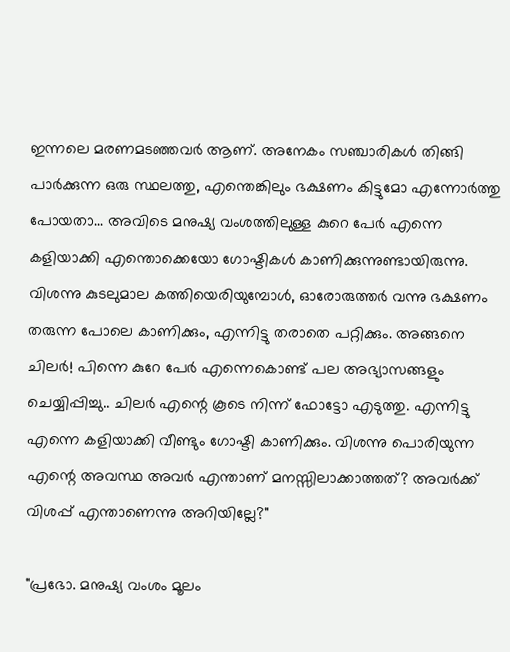ഇന്നലെ മരണമടഞ്ഞവർ ആണ്. അനേകം സഞ്ചാരികൾ തിങ്ങി പാർക്കുന്ന ഒരു സ്ഥലത്തു, എന്തെങ്കിലും ഭക്ഷണം കിട്ടുമോ എന്നോർത്തു പോയതാ... അവിടെ മനുഷ്യ വംശത്തിലുള്ള കുറെ പേർ എന്നെ കളിയാക്കി എന്തൊക്കെയോ ഗോഷ്ടികൾ കാണിക്കുന്നുണ്ടായിരുന്നു. വിശന്നു കുടലുമാല കത്തിയെരിയുമ്പോൾ, ഓരോരുത്തർ വന്നു ഭക്ഷണം തരുന്ന പോലെ കാണിക്കും, എന്നിട്ടു തരാതെ പറ്റിക്കും. അങ്ങനെ ചിലർ! പിന്നെ കുറേ പേർ എന്നെകൊണ്ട് പല അഭ്യാസങ്ങളും ചെയ്യിപ്പിച്ചു.. ചിലർ എന്റെ കൂടെ നിന്ന് ഫോട്ടോ എടുത്തു. എന്നിട്ടു എന്നെ കളിയാക്കി വീണ്ടും ഗോഷ്ടി കാണിക്കും. വിശന്നു പൊരിയുന്ന എന്റെ അവസ്ഥ അവർ എന്താണ് മനസ്സിലാക്കാത്തത്? അവർക്ക് വിശപ്പ് എന്താണെന്നു അറിയില്ലേ?"

"പ്രഭോ. മനുഷ്യ വംശം മൂലം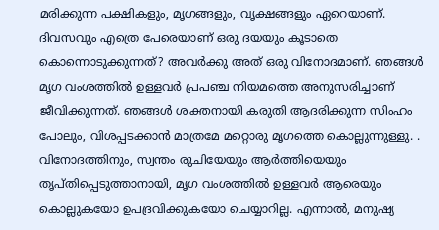മരിക്കുന്ന പക്ഷികളും, മൃഗങ്ങളും, വൃക്ഷങ്ങളും ഏറെയാണ്. ദിവസവും എത്രെ പേരെയാണ് ഒരു ദയയും കൂടാതെ കൊന്നൊടുക്കുന്നത്? അവർക്കു അത് ഒരു വിനോദമാണ്. ഞങ്ങൾ മൃഗ വംശത്തിൽ ഉള്ളവർ പ്രപഞ്ച നിയമത്തെ അനുസരിച്ചാണ് ജീവിക്കുന്നത്. ഞങ്ങൾ ശക്തനായി കരുതി ആദരിക്കുന്ന സിംഹം പോലും, വിശപ്പടക്കാൻ മാത്രമേ മറ്റൊരു മൃഗത്തെ കൊല്ലുന്നുള്ളു. . വിനോദത്തിനും, സ്വന്തം രുചിയേയും ആർത്തിയെയും തൃപ്തിപ്പെടുത്താനായി, മൃഗ വംശത്തിൽ ഉള്ളവർ ആരെയും കൊല്ലുകയോ ഉപദ്രവിക്കുകയോ ചെയ്യാറില്ല. എന്നാൽ, മനുഷ്യ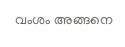വംശം അങ്ങനെ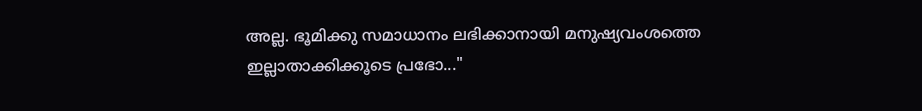അല്ല. ഭൂമിക്കു സമാധാനം ലഭിക്കാനായി മനുഷ്യവംശത്തെ ഇല്ലാതാക്കിക്കൂടെ പ്രഭോ..."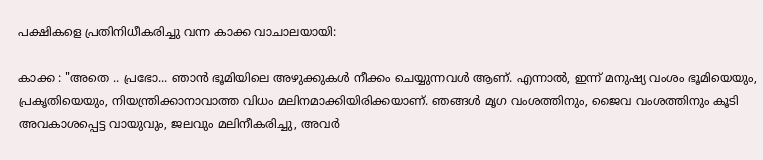പക്ഷികളെ പ്രതിനിധീകരിച്ചു വന്ന കാക്ക വാചാലയായി:

കാക്ക : "അതെ .. പ്രഭോ... ഞാൻ ഭൂമിയിലെ അഴുക്കുകൾ നീക്കം ചെയ്യുന്നവൾ ആണ്. എന്നാൽ, ഇന്ന് മനുഷ്യ വംശം ഭൂമിയെയും, പ്രകൃതിയെയും, നിയന്ത്രിക്കാനാവാത്ത വിധം മലിനമാക്കിയിരിക്കയാണ്. ഞങ്ങൾ മൃഗ വംശത്തിനും, ജൈവ വംശത്തിനും കൂടി അവകാശപ്പെട്ട വായുവും, ജലവും മലിനീകരിച്ചു, അവർ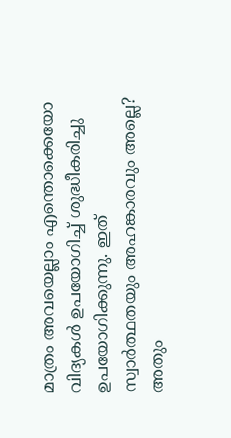മാത്രം അവയെല്ലാം എന്തൊക്കെയോ വിദ്യകൾ ഉപയോഗിച്ച് ശുദ്ധീകരിച്ചു ഉപയോഗിക്കുന്നു. ഇത് സ്വാർത്ഥതയും അഹങ്കാരവും അല്ലെ? അതും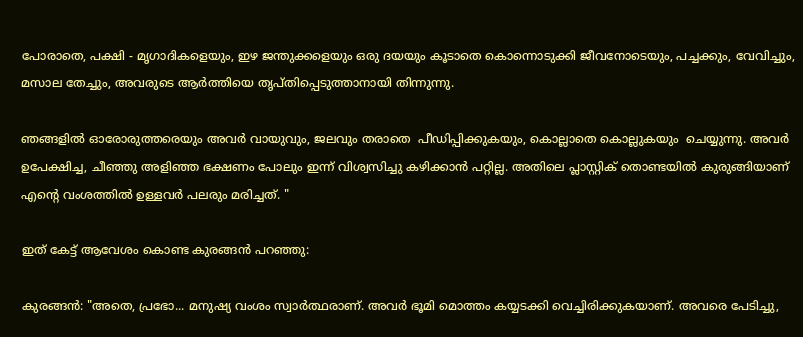പോരാതെ, പക്ഷി - മൃഗാദികളെയും, ഇഴ ജന്തുക്കളെയും ഒരു ദയയും കൂടാതെ കൊന്നൊടുക്കി ജീവനോടെയും, പച്ചക്കും, വേവിച്ചും, മസാല തേച്ചും, അവരുടെ ആർത്തിയെ തൃപ്തിപ്പെടുത്താനായി തിന്നുന്നു.

ഞങ്ങളിൽ ഓരോരുത്തരെയും അവർ വായുവും, ജലവും തരാതെ  പീഡിപ്പിക്കുകയും, കൊല്ലാതെ കൊല്ലുകയും  ചെയ്യുന്നു. അവർ ഉപേക്ഷിച്ച, ചീഞ്ഞു അളിഞ്ഞ ഭക്ഷണം പോലും ഇന്ന് വിശ്വസിച്ചു കഴിക്കാൻ പറ്റില്ല. അതിലെ പ്ലാസ്റ്റിക് തൊണ്ടയിൽ കുരുങ്ങിയാണ് എന്റെ വംശത്തിൽ ഉള്ളവർ പലരും മരിച്ചത്. "

ഇത് കേട്ട് ആവേശം കൊണ്ട കുരങ്ങൻ പറഞ്ഞു:

കുരങ്ങൻ: "അതെ, പ്രഭോ... മനുഷ്യ വംശം സ്വാർത്ഥരാണ്. അവർ ഭൂമി മൊത്തം കയ്യടക്കി വെച്ചിരിക്കുകയാണ്. അവരെ പേടിച്ചു,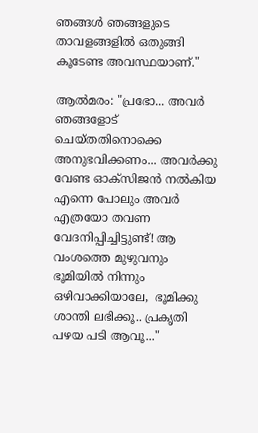ഞങ്ങൾ ഞങ്ങളുടെ താവളങ്ങളിൽ ഒതുങ്ങി കൂടേണ്ട അവസ്ഥയാണ്."

ആൽമരം: "പ്രഭോ... അവർ ഞങ്ങളോട് ചെയ്തതിനൊക്കെ അനുഭവിക്കണം... അവർക്കു വേണ്ട ഓക്സിജൻ നൽകിയ എന്നെ പോലും അവർ എത്രയോ തവണ വേദനിപ്പിച്ചിട്ടുണ്ട്! ആ വംശത്തെ മുഴുവനും ഭൂമിയിൽ നിന്നും ഒഴിവാക്കിയാലേ,  ഭൂമിക്കു ശാന്തി ലഭിക്കൂ.. പ്രകൃതി പഴയ പടി ആവൂ..."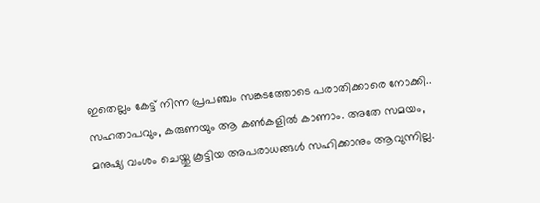ഇതെല്ലം കേട്ട് നിന്ന പ്രപഞ്ചം സങ്കടത്തോടെ പരാതിക്കാരെ നോക്കി.. സഹതാപവും, കരുണയും ആ കൺകളിൽ കാണാം. അതേ സമയം, മനുഷ്യ വംശം ചെയ്തു കൂട്ടിയ അപരാധങ്ങൾ സഹിക്കാനും ആവുന്നില്ല.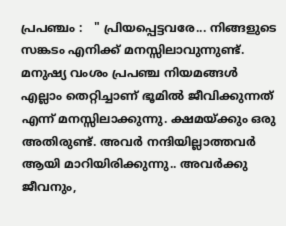പ്രപഞ്ചം :   " പ്രിയപ്പെട്ടവരേ... നിങ്ങളുടെ സങ്കടം എനിക്ക് മനസ്സിലാവുന്നുണ്ട്. മനുഷ്യ വംശം പ്രപഞ്ച നിയമങ്ങൾ എല്ലാം തെറ്റിച്ചാണ് ഭൂമിൽ ജീവിക്കുന്നത് എന്ന് മനസ്സിലാക്കുന്നു. ക്ഷമയ്ക്കും ഒരു അതിരുണ്ട്. അവർ നന്ദിയില്ലാത്തവർ ആയി മാറിയിരിക്കുന്നു.. അവർക്കു ജീവനും,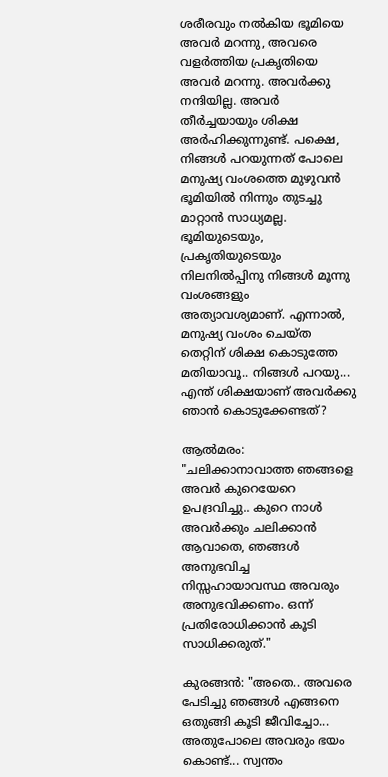ശരീരവും നൽകിയ ഭൂമിയെ അവർ മറന്നു, അവരെ വളർത്തിയ പ്രകൃതിയെ അവർ മറന്നു. അവർക്കു നന്ദിയില്ല. അവർ തീർച്ചയായും ശിക്ഷ അർഹിക്കുന്നുണ്ട്. പക്ഷെ, നിങ്ങൾ പറയുന്നത് പോലെ മനുഷ്യ വംശത്തെ മുഴുവൻ ഭൂമിയിൽ നിന്നും തുടച്ചു മാറ്റാൻ സാധ്യമല്ല. ഭൂമിയുടെയും, പ്രകൃതിയുടെയും നിലനിൽപ്പിനു നിങ്ങൾ മൂന്നു വംശങ്ങളും അത്യാവശ്യമാണ്. എന്നാൽ, മനുഷ്യ വംശം ചെയ്ത തെറ്റിന് ശിക്ഷ കൊടുത്തേ മതിയാവൂ.. നിങ്ങൾ പറയു... എന്ത് ശിക്ഷയാണ് അവർക്കു ഞാൻ കൊടുക്കേണ്ടത്?

ആൽമരം: "ചലിക്കാനാവാത്ത ഞങ്ങളെ അവർ കുറെയേറെ ഉപദ്രവിച്ചു.. കുറെ നാൾ അവർക്കും ചലിക്കാൻ ആവാതെ, ഞങ്ങൾ അനുഭവിച്ച നിസ്സഹായാവസ്ഥ അവരും അനുഭവിക്കണം. ഒന്ന് പ്രതിരോധിക്കാൻ കൂടി സാധിക്കരുത്."

കുരങ്ങൻ: "അതെ.. അവരെ പേടിച്ചു ഞങ്ങൾ എങ്ങനെ ഒതുങ്ങി കൂടി ജീവിച്ചോ... അതുപോലെ അവരും ഭയം കൊണ്ട്... സ്വന്തം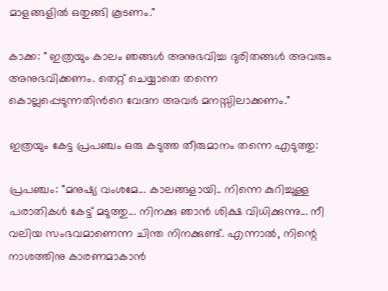മാളങ്ങളിൽ ഒതുങ്ങി കൂടണം."

കാക്ക: " ഇത്രയും കാലം ഞങ്ങൾ അനുഭവിച്ച ദുരിതങ്ങൾ അവരും അനുഭവിക്കണം. തെറ്റ് ചെയ്യാതെ തന്നെ കൊല്ലപ്പെടുന്നതിൻറെ വേദന അവർ മനസ്സിലാക്കണം."

ഇത്രയും കേട്ട പ്രപഞ്ചം ഒരു കടുത്ത തീരുമാനം തന്നെ എടുത്തു:

പ്രപഞ്ചം: "മനുഷ്യ വംശമേ... കാലങ്ങളായി.. നിന്നെ കുറിച്ചുള്ള പരാതികൾ കേട്ട് മടുത്തു... നിനക്കു ഞാൻ ശിക്ഷ വിധിക്കുന്നു... നീ വലിയ സംഭവമാണെന്ന ചിന്ത നിനക്കുണ്ട്. എന്നാൽ, നിന്റെ നാശത്തിനു കാരണമാകാൻ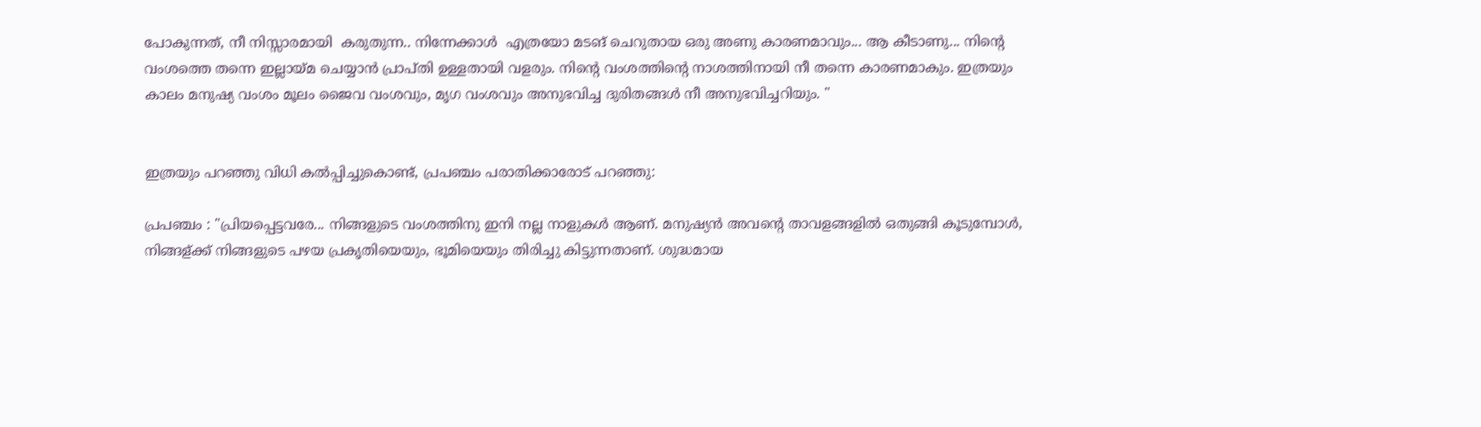പോകുന്നത്, നീ നിസ്സാരമായി  കരുതുന്ന.. നിന്നേക്കാൾ  എത്രയോ മടങ് ചെറുതായ ഒരു അണു കാരണമാവും... ആ കീടാണു... നിന്റെ വംശത്തെ തന്നെ ഇല്ലായ്മ ചെയ്യാൻ പ്രാപ്തി ഉള്ളതായി വളരും. നിന്റെ വംശത്തിന്റെ നാശത്തിനായി നീ തന്നെ കാരണമാകും. ഇത്രയും കാലം മനുഷ്യ വംശം മൂലം ജൈവ വംശവും, മൃഗ വംശവും അനുഭവിച്ച ദുരിതങ്ങൾ നീ അനുഭവിച്ചറിയും. "


ഇത്രയും പറഞ്ഞു വിധി കൽപ്പിച്ചുകൊണ്ട്, പ്രപഞ്ചം പരാതിക്കാരോട് പറഞ്ഞു:

പ്രപഞ്ചം : "പ്രിയപ്പെട്ടവരേ... നിങ്ങളുടെ വംശത്തിനു ഇനി നല്ല നാളുകൾ ആണ്. മനുഷ്യൻ അവന്റെ താവളങ്ങളിൽ ഒതുങ്ങി കൂടുമ്പോൾ, നിങ്ങള്ക്ക് നിങ്ങളുടെ പഴയ പ്രകൃതിയെയും, ഭൂമിയെയും തിരിച്ചു കിട്ടുന്നതാണ്. ശുദ്ധമായ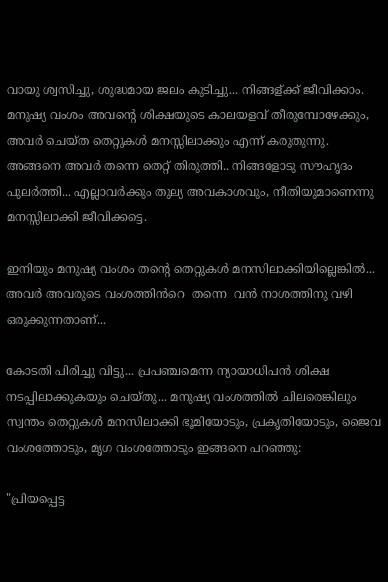വായു ശ്വസിച്ചു, ശുദ്ധമായ ജലം കുടിച്ചു... നിങ്ങള്ക്ക് ജീവിക്കാം. മനുഷ്യ വംശം അവന്റെ ശിക്ഷയുടെ കാലയളവ് തീരുമ്പോഴേക്കും, അവർ ചെയ്ത തെറ്റുകൾ മനസ്സിലാക്കും എന്ന് കരുതുന്നു. അങ്ങനെ അവർ തന്നെ തെറ്റ് തിരുത്തി.. നിങ്ങളോടു സൗഹൃദം പുലർത്തി... എല്ലാവർക്കും തുല്യ അവകാശവും, നീതിയുമാണെന്നു മനസ്സിലാക്കി ജീവിക്കട്ടെ.

ഇനിയും മനുഷ്യ വംശം തന്റെ തെറ്റുകൾ മനസിലാക്കിയില്ലെങ്കിൽ... അവർ അവരുടെ വംശത്തിൻറെ  തന്നെ  വൻ നാശത്തിനു വഴി ഒരുക്കുന്നതാണ്...

കോടതി പിരിച്ചു വിട്ടു... പ്രപഞ്ചമെന്ന ന്യായാധിപൻ ശിക്ഷ നടപ്പിലാക്കുകയും ചെയ്തു... മനുഷ്യ വംശത്തിൽ ചിലരെങ്കിലും സ്വന്തം തെറ്റുകൾ മനസിലാക്കി ഭൂമിയോടും, പ്രകൃതിയോടും, ജൈവ വംശത്തോടും, മൃഗ വംശത്തോടും ഇങ്ങനെ പറഞ്ഞു:

"പ്രിയപ്പെട്ട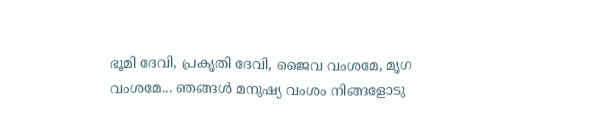ഭൂമി ദേവി, പ്രകൃതി ദേവി, ജൈവ വംശമേ, മൃഗ വംശമേ... ഞങ്ങൾ മനുഷ്യ വംശം നിങ്ങളോടു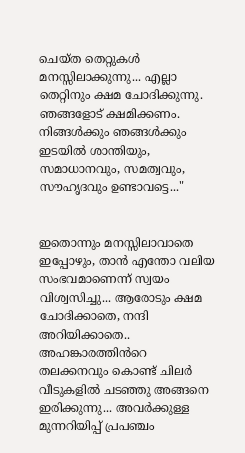ചെയ്ത തെറ്റുകൾ മനസ്സിലാക്കുന്നു... എല്ലാ തെറ്റിനും ക്ഷമ ചോദിക്കുന്നു. ഞങ്ങളോട് ക്ഷമിക്കണം. നിങ്ങൾക്കും ഞങ്ങൾക്കും ഇടയിൽ ശാന്തിയും, സമാധാനവും, സമത്വവും, സൗഹൃദവും ഉണ്ടാവട്ടെ..."


ഇതൊന്നും മനസ്സിലാവാതെ ഇപ്പോഴും, താൻ എന്തോ വലിയ സംഭവമാണെന്ന് സ്വയം വിശ്വസിച്ചു... ആരോടും ക്ഷമ ചോദിക്കാതെ, നന്ദി അറിയിക്കാതെ.. അഹങ്കാരത്തിൻറെ തലക്കനവും കൊണ്ട് ചിലർ വീടുകളിൽ ചടഞ്ഞു അങ്ങനെ ഇരിക്കുന്നു... അവർക്കുള്ള മുന്നറിയിപ്പ് പ്രപഞ്ചം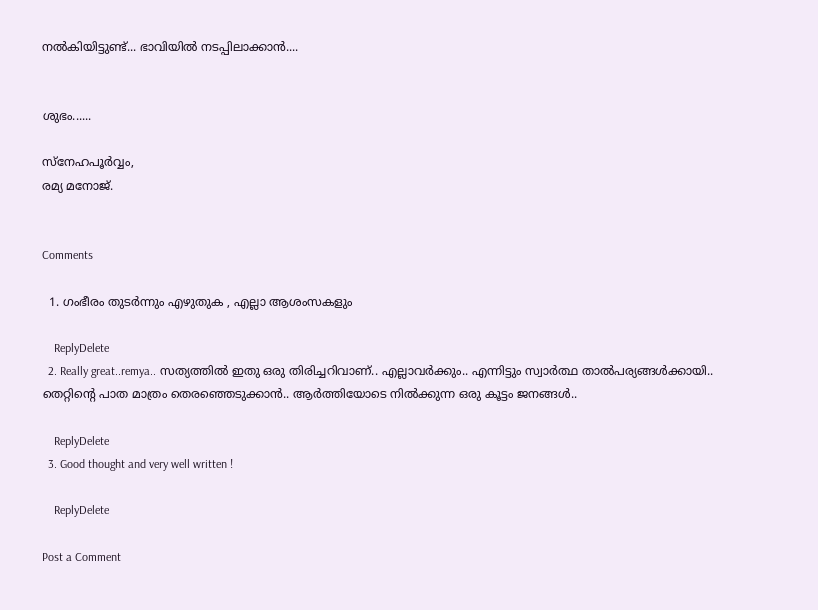നൽകിയിട്ടുണ്ട്... ഭാവിയിൽ നടപ്പിലാക്കാൻ....


ശുഭം......

സ്നേഹപൂർവ്വം,
രമ്യ മനോജ്.


Comments

  1. ഗംഭീരം തുടർന്നും എഴുതുക , എല്ലാ ആശംസകളും

    ReplyDelete
  2. Really great..remya.. സത്യത്തിൽ ഇതു ഒരു തിരിച്ചറിവാണ്.. എല്ലാവർക്കും.. എന്നിട്ടും സ്വാർത്ഥ താൽപര്യങ്ങൾക്കായി.. തെറ്റിന്റെ പാത മാത്രം തെരഞ്ഞെടുക്കാൻ.. ആർത്തിയോടെ നിൽക്കുന്ന ഒരു കൂട്ടം ജനങ്ങൾ..

    ReplyDelete
  3. Good thought and very well written !

    ReplyDelete

Post a Comment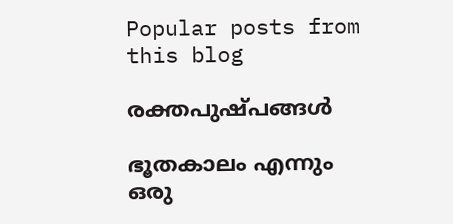Popular posts from this blog

രക്തപുഷ്പങ്ങൾ

ഭൂതകാലം എന്നും ഒരു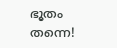ഭൂതം തന്നെ!